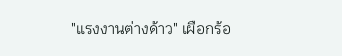"แรงงานต่างด้าว" เผือกร้อ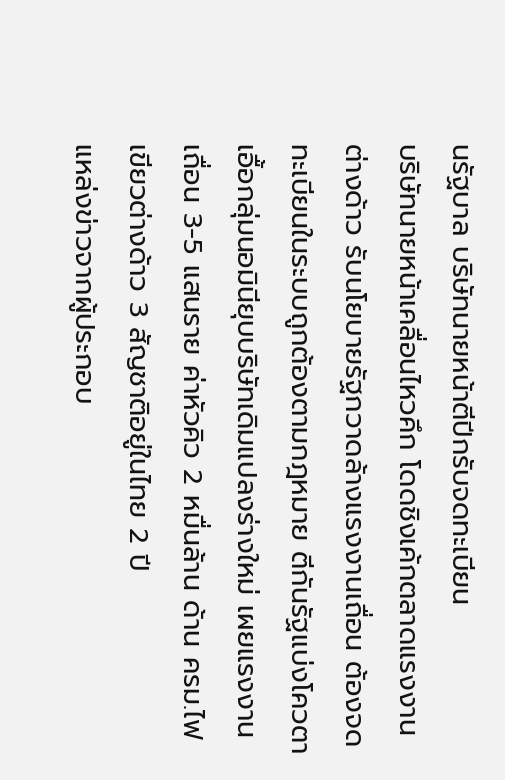นรัฐบาล บริษัทนายหน้าตีปีกรับจดทะเบียน
บริษัทนายหน้าเคลื่อนไหวคึก โดดชิงเค้กตลาดแรงงานต่างด้าว รับนโยบายรัฐกวาดล้างแรงงานเถื่อน ต้องจดทะเบียนในระบบถูกต้องตามกฎหมาย ตีกันรัฐแบ่งโควตาเอื้อกลุ่มนอมินียุบบริษัทเดิมแปลงร่างใหม่ เผยแรงงานเถื่อน 3-5 แสนราย ค่าหัวคิว 2 หมื่นล้าน ด้าน ครม.ไฟเขียวต่างด้าว 3 สัญชาติอยู่ในไทย 2 ปี
แหล่งข่าวจากผู้ประกอบ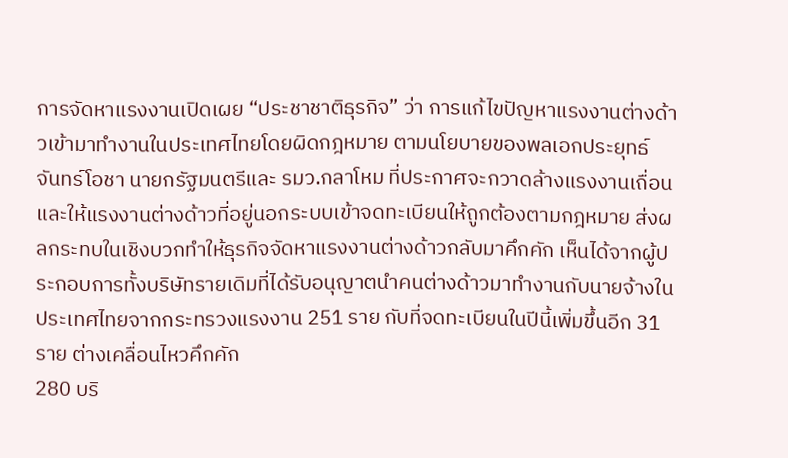การจัดหาแรงงานเปิดเผย “ประชาชาติธุรกิจ” ว่า การแก้ไขปัญหาแรงงานต่างด้าวเข้ามาทำงานในประเทศไทยโดยผิดกฎหมาย ตามนโยบายของพลเอกประยุทธ์
จันทร์โอชา นายกรัฐมนตรีและ รมว.กลาโหม ที่ประกาศจะกวาดล้างแรงงานเถื่อนและให้แรงงานต่างด้าวที่อยู่นอกระบบเข้าจดทะเบียนให้ถูกต้องตามกฎหมาย ส่งผลกระทบในเชิงบวกทำให้ธุรกิจจัดหาแรงงานต่างด้าวกลับมาคึกคัก เห็นได้จากผู้ประกอบการทั้งบริษัทรายเดิมที่ได้รับอนุญาตนำคนต่างด้าวมาทำงานกับนายจ้างในประเทศไทยจากกระทรวงแรงงาน 251 ราย กับที่จดทะเบียนในปีนี้เพิ่มขึ้นอีก 31 ราย ต่างเคลื่อนไหวคึกคัก
280 บริ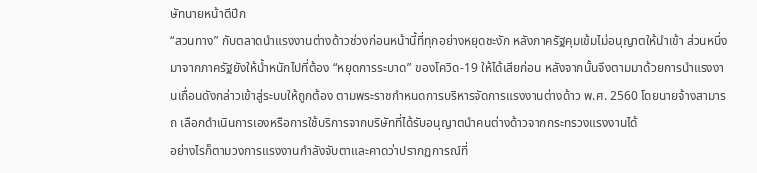ษัทนายหน้าตีปีก
“สวนทาง” กับตลาดนำแรงงานต่างด้าวช่วงก่อนหน้านี้ที่ทุกอย่างหยุดชะงัก หลังภาครัฐคุมเข้มไม่อนุญาตให้นำเข้า ส่วนหนึ่งมาจากภาครัฐยังให้น้ำหนักไปที่ต้อง “หยุดการระบาด” ของโควิด-19 ให้ได้เสียก่อน หลังจากนั้นจึงตามมาด้วยการนำแรงงานเถื่อนดังกล่าวเข้าสู่ระบบให้ถูกต้อง ตามพระราชกำหนดการบริหารจัดการแรงงานต่างด้าว พ.ศ. 2560 โดยนายจ้างสามารถ เลือกดำเนินการเองหรือการใช้บริการจากบริษัทที่ได้รับอนุญาตนำคนต่างด้าวจากกระทรวงแรงงานได้
อย่างไรก็ตามวงการแรงงานกำลังจับตาและคาดว่าปรากฏการณ์ที่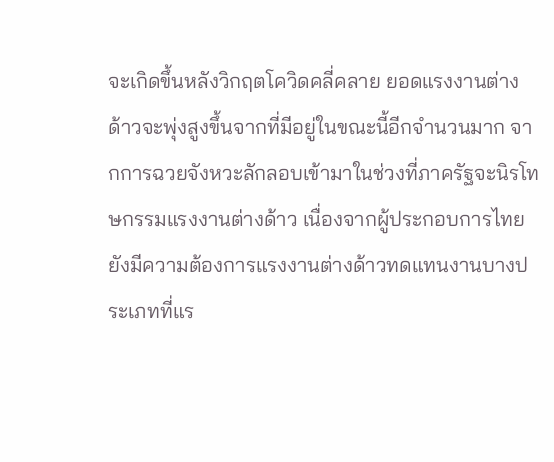จะเกิดขึ้นหลังวิกฤตโควิดคลี่คลาย ยอดแรงงานต่างด้าวจะพุ่งสูงขึ้นจากที่มีอยู่ในขณะนี้อีกจำนวนมาก จากการฉวยจังหวะลักลอบเข้ามาในช่วงที่ภาครัฐจะนิรโทษกรรมแรงงานต่างด้าว เนื่องจากผู้ประกอบการไทยยังมีความต้องการแรงงานต่างด้าวทดแทนงานบางประเภทที่แร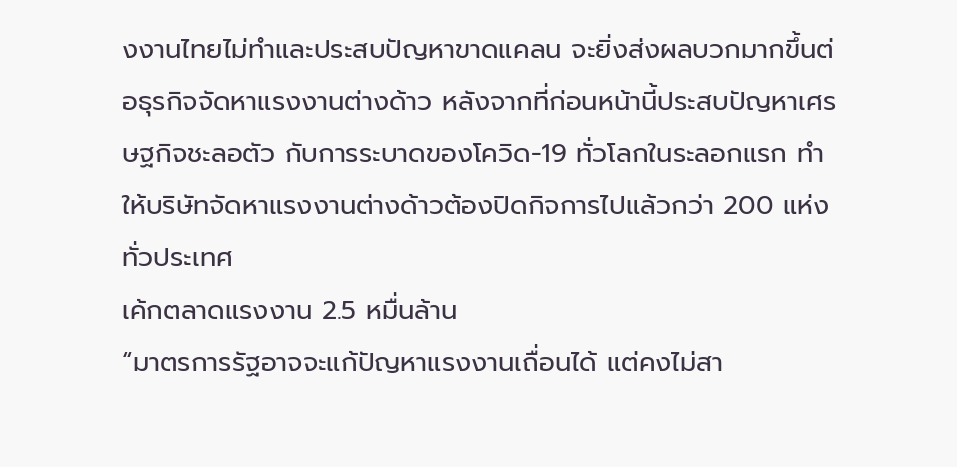งงานไทยไม่ทำและประสบปัญหาขาดแคลน จะยิ่งส่งผลบวกมากขึ้นต่อธุรกิจจัดหาแรงงานต่างด้าว หลังจากที่ก่อนหน้านี้ประสบปัญหาเศรษฐกิจชะลอตัว กับการระบาดของโควิด-19 ทั่วโลกในระลอกแรก ทำให้บริษัทจัดหาแรงงานต่างด้าวต้องปิดกิจการไปแล้วกว่า 200 แห่งทั่วประเทศ
เค้กตลาดแรงงาน 2.5 หมื่นล้าน
“มาตรการรัฐอาจจะแก้ปัญหาแรงงานเถื่อนได้ แต่คงไม่สา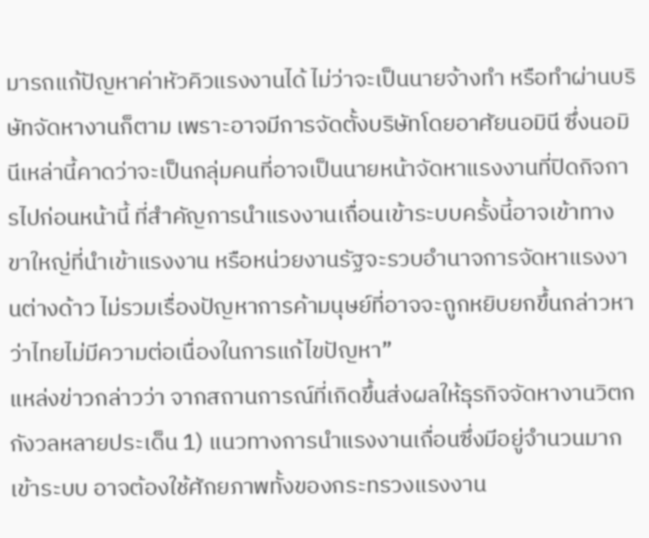มารถแก้ปัญหาค่าหัวคิวแรงงานได้ ไม่ว่าจะเป็นนายจ้างทำ หรือทำผ่านบริษัทจัดหางานก็ตาม เพราะอาจมีการจัดตั้งบริษัทโดยอาศัยนอมินี ซึ่งนอมินีเหล่านี้คาดว่าจะเป็นกลุ่มคนที่อาจเป็นนายหน้าจัดหาแรงงานที่ปิดกิจการไปก่อนหน้านี้ ที่สำคัญการนำแรงงานเถื่อนเข้าระบบครั้งนี้อาจเข้าทางขาใหญ่ที่นำเข้าแรงงาน หรือหน่วยงานรัฐจะรวบอำนาจการจัดหาแรงงานต่างด้าว ไม่รวมเรื่องปัญหาการค้ามนุษย์ที่อาจจะถูกหยิบยกขึ้นกล่าวหาว่าไทยไม่มีความต่อเนื่องในการแก้ไขปัญหา”
แหล่งข่าวกล่าวว่า จากสถานการณ์ที่เกิดขึ้นส่งผลให้ธุรกิจจัดหางานวิตกกังวลหลายประเด็น 1) แนวทางการนำแรงงานเถื่อนซึ่งมีอยู่จำนวนมากเข้าระบบ อาจต้องใช้ศักยภาพทั้งของกระทรวงแรงงาน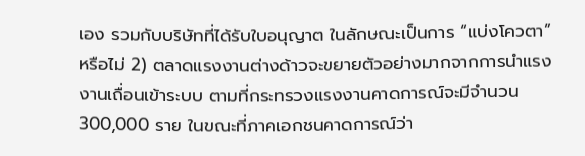เอง รวมกับบริษัทที่ได้รับใบอนุญาต ในลักษณะเป็นการ “แบ่งโควตา” หรือไม่ 2) ตลาดแรงงานต่างด้าวจะขยายตัวอย่างมากจากการนำแรงงานเถื่อนเข้าระบบ ตามที่กระทรวงแรงงานคาดการณ์จะมีจำนวน 300,000 ราย ในขณะที่ภาคเอกชนคาดการณ์ว่า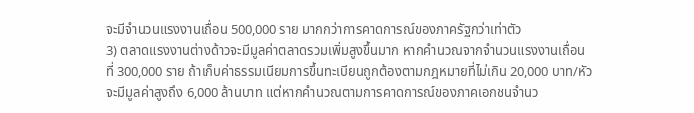จะมีจำนวนแรงงานเถื่อน 500,000 ราย มากกว่าการคาดการณ์ของภาครัฐกว่าเท่าตัว
3) ตลาดแรงงานต่างด้าวจะมีมูลค่าตลาดรวมเพิ่มสูงขึ้นมาก หากคำนวณจากจำนวนแรงงานเถื่อนที่ 300,000 ราย ถ้าเก็บค่าธรรมเนียมการขึ้นทะเบียนถูกต้องตามกฎหมายที่ไม่เกิน 20,000 บาท/หัว จะมีมูลค่าสูงถึง 6,000 ล้านบาท แต่หากคำนวณตามการคาดการณ์ของภาคเอกชนจำนว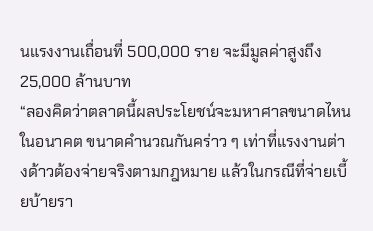นแรงงานเถื่อนที่ 500,000 ราย จะมีมูลค่าสูงถึง 25,000 ล้านบาท
“ลองคิดว่าตลาดนี้ผลประโยชน์จะมหาศาลขนาดไหนในอนาคต ขนาดคำนวณกันคร่าว ๆ เท่าที่แรงงานต่างด้าวต้องจ่ายจริงตามกฎหมาย แล้วในกรณีที่จ่ายเบี้ยบ้ายรา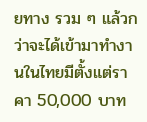ยทาง รวม ๆ แล้วกว่าจะได้เข้ามาทำงานในไทยมีตั้งแต่ราคา 50,000 บาท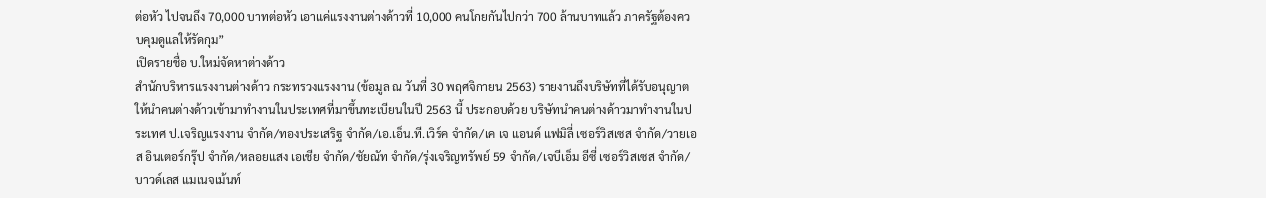ต่อหัว ไปจนถึง 70,000 บาทต่อหัว เอาแค่แรงงานต่างด้าวที่ 10,000 คนโกยกันไปกว่า 700 ล้านบาทแล้ว ภาครัฐต้องควบคุมดูแลให้รัดกุม”
เปิดรายชื่อ บ.ใหม่จัดหาต่างด้าว
สำนักบริหารแรงงานต่างด้าว กระทรวงแรงงาน (ข้อมูล ณ วันที่ 30 พฤศจิกายน 2563) รายงานถึงบริษัทที่ได้รับอนุญาตให้นำคนต่างด้าวเข้ามาทำงานในประเทศที่มาขึ้นทะเบียนในปี 2563 นี้ ประกอบด้วย บริษัทนำคนต่างด้าวมาทำงานในประเทศ ป.เจริญแรงงาน จำกัด/ทองประเสริฐ จำกัด/เอ.เอ็น.ที.เวิร์ค จำกัด/เค เจ แอนด์ แฟมิลี่ เซอร์วิสเซส จำกัด/วายเอส อินเตอร์กรุ๊ป จำกัด/หลอยแสง เอเชีย จำกัด/ชัยณัท จำกัด/รุ่งเจริญทรัพย์ 59 จำกัด/เจบีเอ็ม อีซี่ เซอร์วิสเซส จำกัด/บาวด์เลส แมเนจเม้นท์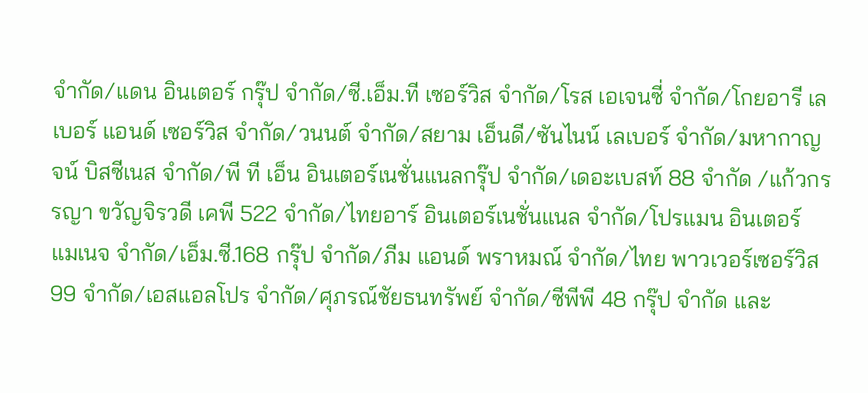จำกัด/แดน อินเตอร์ กรุ๊ป จำกัด/ซี.เอ็ม.ที เซอร์วิส จำกัด/โรส เอเจนซี่ จำกัด/โกยอารี เลเบอร์ แอนด์ เซอร์วิส จำกัด/วนนต์ จำกัด/สยาม เอ็นดี/ซันไนน์ เลเบอร์ จำกัด/มหากาญจน์ บิสซีเนส จำกัด/พี ที เอ็น อินเตอร์เนชั่นแนลกรุ๊ป จำกัด/เดอะเบสท์ 88 จำกัด /แก้วกรรญา ขวัญจิรวดี เคพี 522 จำกัด/ไทยอาร์ อินเตอร์เนชั่นแนล จำกัด/โปรแมน อินเตอร์ แมเนจ จำกัด/เอ็ม.ซี.168 กรุ๊ป จำกัด/ภีม แอนด์ พราหมณ์ จำกัด/ไทย พาวเวอร์เซอร์วิส 99 จำกัด/เอสแอลโปร จำกัด/ศุภรณ์ชัยธนทรัพย์ จำกัด/ซีพีพี 48 กรุ๊ป จำกัด และ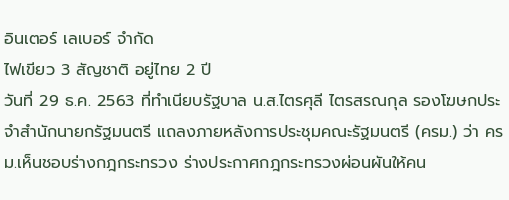อินเตอร์ เลเบอร์ จำกัด
ไฟเขียว 3 สัญชาติ อยู่ไทย 2 ปี
วันที่ 29 ธ.ค. 2563 ที่ทำเนียบรัฐบาล น.ส.ไตรศุลี ไตรสรณกุล รองโฆษกประจำสำนักนายกรัฐมนตรี แถลงภายหลังการประชุมคณะรัฐมนตรี (ครม.) ว่า ครม.เห็นชอบร่างกฎกระทรวง ร่างประกาศกฎกระทรวงผ่อนผันให้คน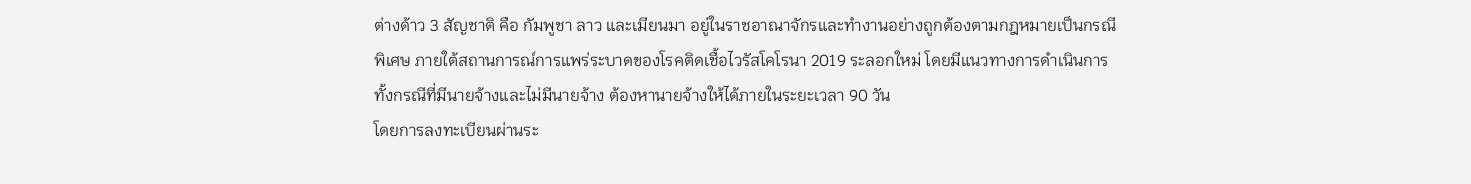ต่างด้าว 3 สัญชาติ คือ กัมพูชา ลาว และเมียนมา อยู่ในราชอาณาจักรและทำงานอย่างถูกต้องตามกฎหมายเป็นกรณีพิเศษ ภายใต้สถานการณ์การแพร่ระบาดของโรคติดเชื้อไวรัสโคโรนา 2019 ระลอกใหม่ โดยมีแนวทางการดำเนินการทั้งกรณีที่มีนายจ้างและไม่มีนายจ้าง ต้องหานายจ้างให้ได้ภายในระยะเวลา 90 วัน
โดยการลงทะเบียนผ่านระ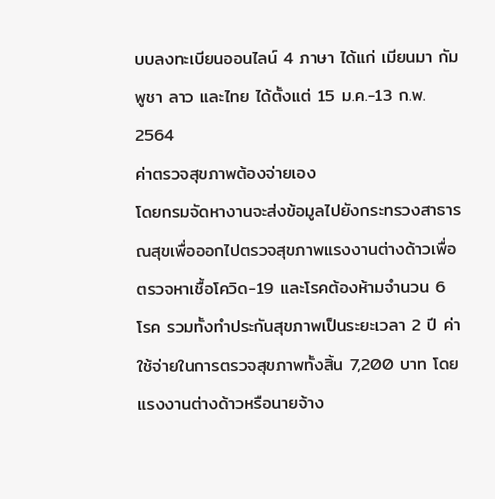บบลงทะเบียนออนไลน์ 4 ภาษา ได้แก่ เมียนมา กัมพูชา ลาว และไทย ได้ตั้งแต่ 15 ม.ค.-13 ก.พ. 2564
ค่าตรวจสุขภาพต้องจ่ายเอง
โดยกรมจัดหางานจะส่งข้อมูลไปยังกระทรวงสาธารณสุขเพื่อออกไปตรวจสุขภาพแรงงานต่างด้าวเพื่อตรวจหาเชื้อโควิด-19 และโรคต้องห้ามจำนวน 6 โรค รวมทั้งทำประกันสุขภาพเป็นระยะเวลา 2 ปี ค่าใช้จ่ายในการตรวจสุขภาพทั้งสิ้น 7,200 บาท โดยแรงงานต่างด้าวหรือนายจ้าง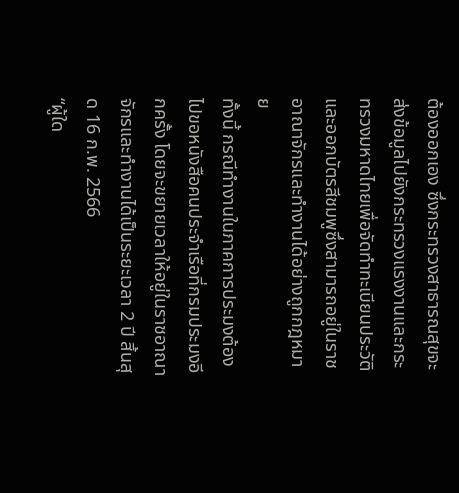ต้องออกเอง ซึ่งกระทรวงสาธารณสุขจะส่งข้อมูลไปยังกระทรวงแรงงานและกระทรวงมหาดไทยเพื่อจัดทำทะเบียนประวัติและออกบัตรสีชมพูซึ่งสามารถอยู่ในราชอาณาจักรและทำงานได้อย่างถูกกฎหมาย
ทั้งนี้ กรณีทำงานในภาคการประมงต้องไปขอหนังสือคนประจำเรือที่กรมประมงอีกครั้ง โดยจะขยายเวลาให้อยู่ในราชอาณาจักรและทำงานได้เป็นระยะเวลา 2 ปี สิ้นสุด 16 ก.พ. 2566
“ผู้ใด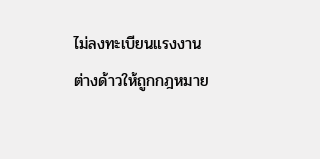ไม่ลงทะเบียนแรงงานต่างด้าวให้ถูกกฎหมาย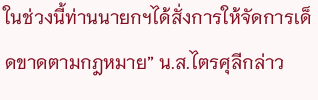ในช่วงนี้ท่านนายกฯได้สั่งการให้จัดการเด็ดขาดตามกฎหมาย” น.ส.ไตรศุลีกล่าว